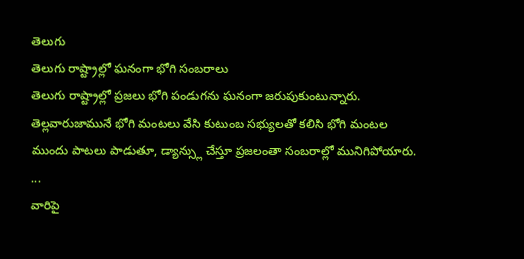తెలుగు
తెలుగు రాష్ట్రాల్లో ఘనంగా భోగి సంబరాలు
తెలుగు రాష్ట్రాల్లో ప్రజలు భోగి పండుగను ఘనంగా జరుపుకుంటున్నారు. తెల్లవారుజామునే భోగి మంటలు వేసి కుటుంబ సభ్యులతో కలిసి భోగి మంటల ముందు పాటలు పాడుతూ, డ్యాన్స్లు చేస్తూ ప్రజలంతా సంబరాల్లో మునిగిపోయారు. ...
వారిపై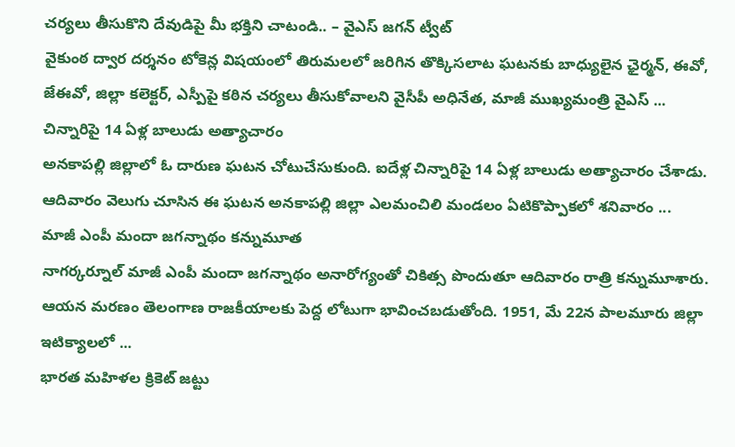చర్యలు తీసుకొని దేవుడిపై మీ భక్తిని చాటండి.. – వైఎస్ జగన్ ట్వీట్
వైకుంఠ ద్వార దర్శనం టోకెన్ల విషయంలో తిరుమలలో జరిగిన తొక్కిసలాట ఘటనకు బాధ్యులైన ఛైర్మన్, ఈవో, జేఈవో, జిల్లా కలెక్టర్, ఎస్పీపై కఠిన చర్యలు తీసుకోవాలని వైసీపీ అధినేత, మాజీ ముఖ్యమంత్రి వైఎస్ ...
చిన్నారిపై 14 ఏళ్ల బాలుడు అత్యాచారం
అనకాపల్లి జిల్లాలో ఓ దారుణ ఘటన చోటుచేసుకుంది. ఐదేళ్ల చిన్నారిపై 14 ఏళ్ల బాలుడు అత్యాచారం చేశాడు. ఆదివారం వెలుగు చూసిన ఈ ఘటన అనకాపల్లి జిల్లా ఎలమంచిలి మండలం ఏటికొప్పాకలో శనివారం ...
మాజీ ఎంపీ మందా జగన్నాథం కన్నుమూత
నాగర్కర్నూల్ మాజీ ఎంపీ మందా జగన్నాథం అనారోగ్యంతో చికిత్స పొందుతూ ఆదివారం రాత్రి కన్నుమూశారు. ఆయన మరణం తెలంగాణ రాజకీయాలకు పెద్ద లోటుగా భావించబడుతోంది. 1951, మే 22న పాలమూరు జిల్లా ఇటిక్యాలలో ...
భారత మహిళల క్రికెట్ జట్టు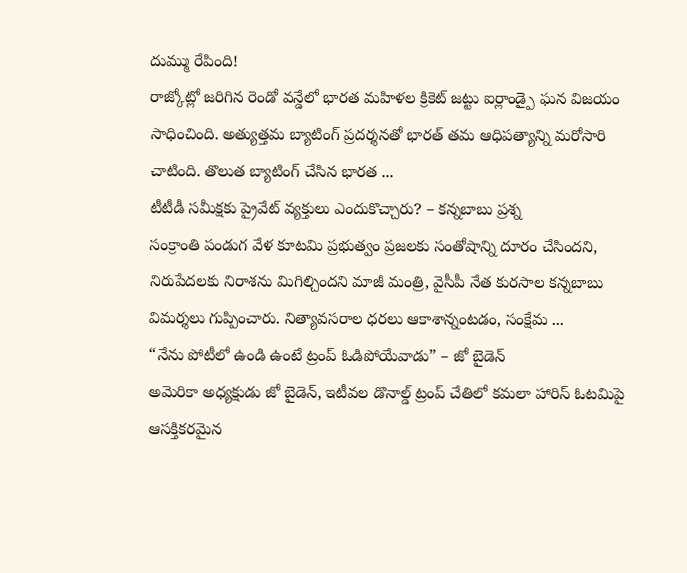దుమ్ము రేపింది!
రాజ్కోట్లో జరిగిన రెండో వన్డేలో భారత మహిళల క్రికెట్ జట్టు ఐర్లాండ్పై ఘన విజయం సాధించింది. అత్యుత్తమ బ్యాటింగ్ ప్రదర్శనతో భారత్ తమ ఆధిపత్యాన్ని మరోసారి చాటింది. తొలుత బ్యాటింగ్ చేసిన భారత ...
టీటీడీ సమీక్షకు ప్రైవేట్ వ్యక్తులు ఎందుకొచ్చారు? – కన్నబాబు ప్రశ్న
సంక్రాంతి పండుగ వేళ కూటమి ప్రభుత్వం ప్రజలకు సంతోషాన్ని దూరం చేసిందని, నిరుపేదలకు నిరాశను మిగిల్చిందని మాజీ మంత్రి, వైసీపీ నేత కురసాల కన్నబాబు విమర్శలు గుప్పించారు. నిత్యావసరాల ధరలు ఆకాశాన్నంటడం, సంక్షేమ ...
“నేను పోటీలో ఉండి ఉంటే ట్రంప్ ఓడిపోయేవాడు” – జో బైడెన్
అమెరికా అధ్యక్షుడు జో బైడెన్, ఇటీవల డొనాల్డ్ ట్రంప్ చేతిలో కమలా హారిస్ ఓటమిపై ఆసక్తికరమైన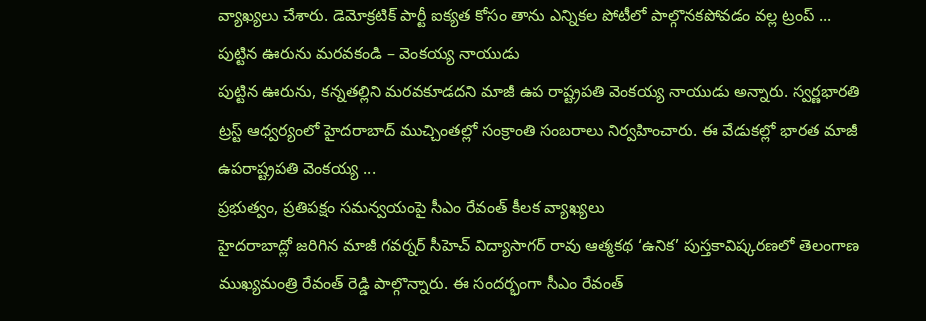వ్యాఖ్యలు చేశారు. డెమోక్రటిక్ పార్టీ ఐక్యత కోసం తాను ఎన్నికల పోటీలో పాల్గొనకపోవడం వల్ల ట్రంప్ ...
పుట్టిన ఊరును మరవకండి – వెంకయ్య నాయుడు
పుట్టిన ఊరును, కన్నతల్లిని మరవకూడదని మాజీ ఉప రాష్ట్రపతి వెంకయ్య నాయుడు అన్నారు. స్వర్ణభారతి ట్రస్ట్ ఆధ్వర్యంలో హైదరాబాద్ ముచ్చింతల్లో సంక్రాంతి సంబరాలు నిర్వహించారు. ఈ వేడుకల్లో భారత మాజీ ఉపరాష్ట్రపతి వెంకయ్య ...
ప్రభుత్వం, ప్రతిపక్షం సమన్వయంపై సీఎం రేవంత్ కీలక వ్యాఖ్యలు
హైదరాబాద్లో జరిగిన మాజీ గవర్నర్ సీహెచ్ విద్యాసాగర్ రావు ఆత్మకథ ‘ఉనిక’ పుస్తకావిష్కరణలో తెలంగాణ ముఖ్యమంత్రి రేవంత్ రెడ్డి పాల్గొన్నారు. ఈ సందర్భంగా సీఎం రేవంత్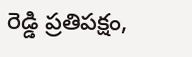రెడ్డి ప్రతిపక్షం,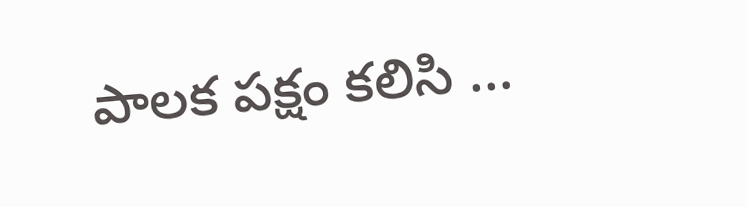పాలక పక్షం కలిసి ...